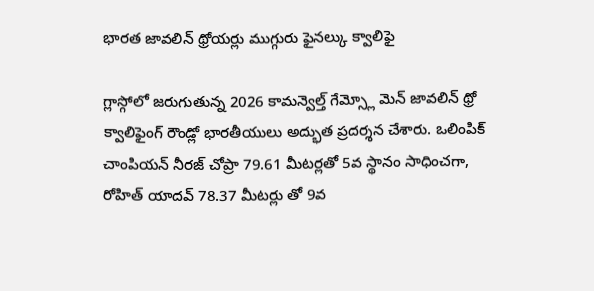భారత జావలిన్ థ్రోయర్లు ముగ్గురు ఫైనల్కు క్వాలిఫై

గ్లాస్గోలో జరుగుతున్న 2026 కామన్వెల్త్ గేమ్స్లో మెన్ జావలిన్ థ్రో క్వాలిఫైంగ్ రౌండ్లో భారతీయులు అద్భుత ప్రదర్శన చేశారు. ఒలింపిక్ చాంపియన్ నీరజ్ చోప్రా 79.61 మీటర్లతో 5వ స్థానం సాధించగా, రోహిత్ యాదవ్ 78.37 మీటర్లు తో 9వ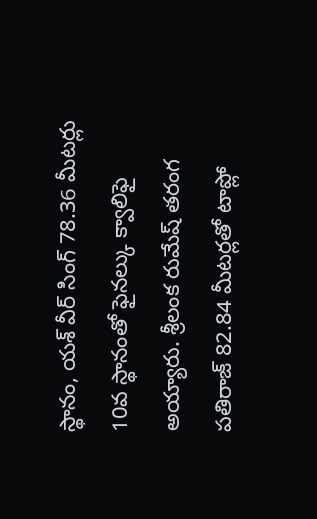స్థానం, యశ్ వీర్ సింగ్ 78.36 మీటర్లు 10వ స్థానంతో ఫైనల్కు క్వాలిఫై అయ్యారు. శ్రీలంక రుమేష్ తరంగ పతిరాజ్ 82.84 మీటర్లతో టాప్లో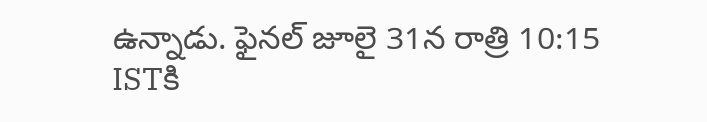ఉన్నాడు. ఫైనల్ జూలై 31న రాత్రి 10:15 ISTకి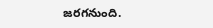జరగనుంది.